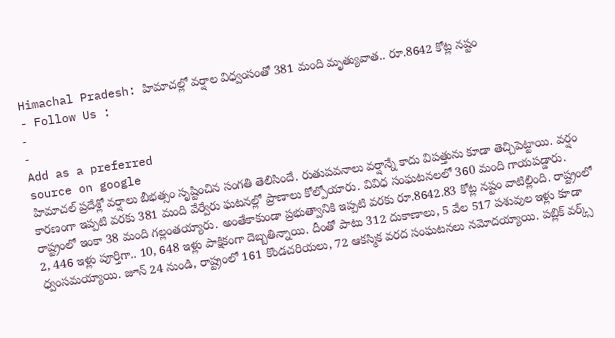Himachal Pradesh: హిమాచల్లో వర్షాల విధ్వంసంతో 381 మంది మృత్యువాత.. రూ.8642 కోట్ల నష్టం
- Follow Us :
-
-
Add as a preferred
source on google
హిమాచల్ ప్రదేశ్లో వర్షాలు బీభత్సం సృష్టించిన సంగతి తెలిసిందే. రుతుపవనాలు వర్షాన్నే కాదు విపత్తును కూడా తెచ్చిపెట్టాయి. వర్షం కారణంగా ఇప్పటి వరకు 381 మంది వేర్వేరు ఘటనల్లో ప్రాణాలు కోల్పోయారు. వివిధ సంఘటనలలో 360 మంది గాయపడ్డారు. రాష్ట్రంలో ఇంకా 38 మంది గల్లంతయ్యారు. అంతేకాకుండా ప్రభుత్వానికి ఇప్పటి వరకు రూ.8642.83 కోట్ల నష్టం వాటిల్లింది. రాష్ట్రంలో 2, 446 ఇళ్లు పూర్తిగా.. 10, 648 ఇళ్లు పాక్షికంగా దెబ్బతిన్నాయి. దీంతో పాటు 312 దుకాణాలు, 5 వేల 517 పశువుల ఇళ్లు కూడా ధ్వంసమయ్యాయి. జూన్ 24 నుండి, రాష్ట్రంలో 161 కొండచరియలు, 72 ఆకస్మిక వరద సంఘటనలు నమోదయ్యాయి. పబ్లిక్ వర్క్స్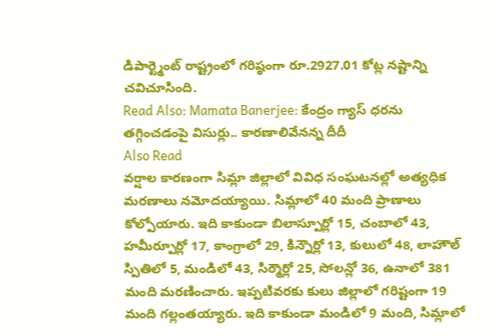డిపార్ట్మెంట్ రాష్ట్రంలో గరిష్ఠంగా రూ.2927.01 కోట్ల నష్టాన్ని చవిచూసింది.
Read Also: Mamata Banerjee: కేంద్రం గ్యాస్ ధరను తగ్గించడంపై విసుర్లు.. కారణాలివేనన్న దీదీ
Also Read
వర్షాల కారణంగా సిమ్లా జిల్లాలో వివిధ సంఘటనల్లో అత్యధిక మరణాలు నమోదయ్యాయి. సిమ్లాలో 40 మంది ప్రాణాలు కోల్పోయారు. ఇది కాకుండా బిలాస్పూర్లో 15, చంబాలో 43, హమీర్పూర్లో 17, కాంగ్రాలో 29, కిన్నౌర్లో 13, కులులో 48, లాహౌల్ స్పితిలో 5, మండిలో 43, సిర్మౌర్లో 25, సోలన్లో 36, ఉనాలో 381 మంది మరణించారు. ఇప్పటివరకు కులు జిల్లాలో గరిష్టంగా 19 మంది గల్లంతయ్యారు. ఇది కాకుండా మండిలో 9 మంది, సిమ్లాలో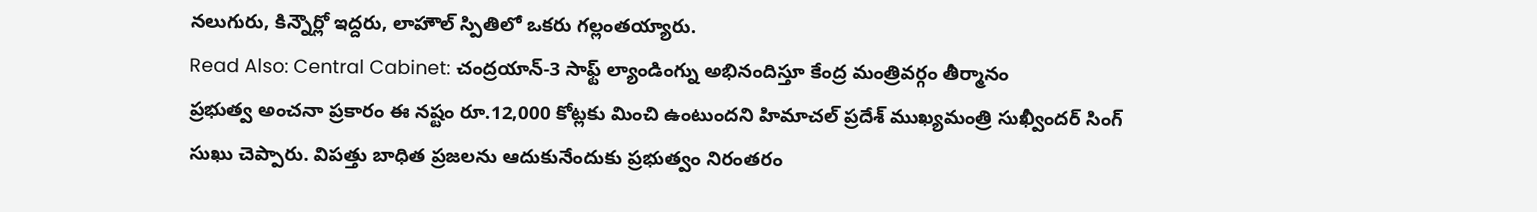నలుగురు, కిన్నౌర్లో ఇద్దరు, లాహౌల్ స్పితిలో ఒకరు గల్లంతయ్యారు.
Read Also: Central Cabinet: చంద్రయాన్-3 సాఫ్ట్ ల్యాండింగ్ను అభినందిస్తూ కేంద్ర మంత్రివర్గం తీర్మానం
ప్రభుత్వ అంచనా ప్రకారం ఈ నష్టం రూ.12,000 కోట్లకు మించి ఉంటుందని హిమాచల్ ప్రదేశ్ ముఖ్యమంత్రి సుఖ్వీందర్ సింగ్ సుఖు చెప్పారు. విపత్తు బాధిత ప్రజలను ఆదుకునేందుకు ప్రభుత్వం నిరంతరం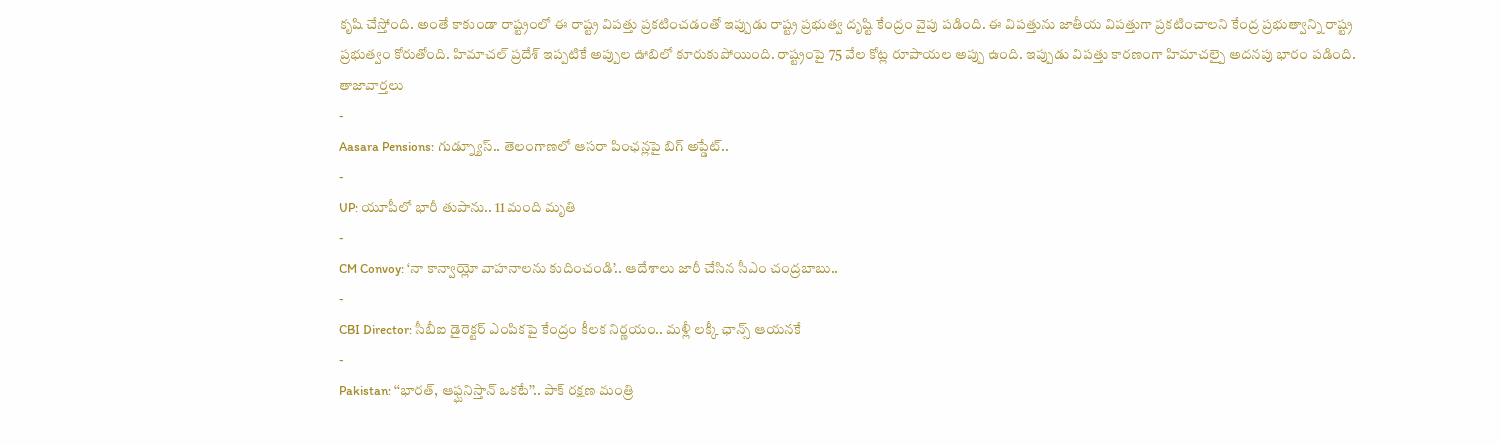కృషి చేస్తోంది. అంతే కాకుండా రాష్ట్రంలో ఈ రాష్ట్ర విపత్తు ప్రకటించడంతో ఇప్పుడు రాష్ట్ర ప్రభుత్వ దృష్టి కేంద్రం వైపు పడింది. ఈ విపత్తును జాతీయ విపత్తుగా ప్రకటించాలని కేంద్ర ప్రభుత్వాన్ని రాష్ట్ర ప్రభుత్వం కోరుతోంది. హిమాచల్ ప్రదేశ్ ఇప్పటికే అప్పుల ఊబిలో కూరుకుపోయింది. రాష్ట్రంపై 75 వేల కోట్ల రూపాయల అప్పు ఉంది. ఇప్పుడు విపత్తు కారణంగా హిమాచల్పై అదనపు భారం పడింది.
తాజావార్తలు
-
Aasara Pensions: గుడ్న్యూస్.. తెలంగాణలో ఆసరా పింఛన్లపై బిగ్ అప్డేట్..
-
UP: యూపీలో భారీ తుపాను.. 11 మంది మృతి
-
CM Convoy: ‘నా కాన్వాయ్లో వాహనాలను కుదించండి’.. ఆదేశాలు జారీ చేసిన సీఎం చంద్రబాబు..
-
CBI Director: సీబీఐ డైరెక్టర్ ఎంపికపై కేంద్రం కీలక నిర్ణయం.. మళ్లీ లక్కీ ఛాన్స్ ఆయనకే
-
Pakistan: ‘‘భారత్, ఆఫ్ఘనిస్తాన్ ఒకటే’’.. పాక్ రక్షణ మంత్రి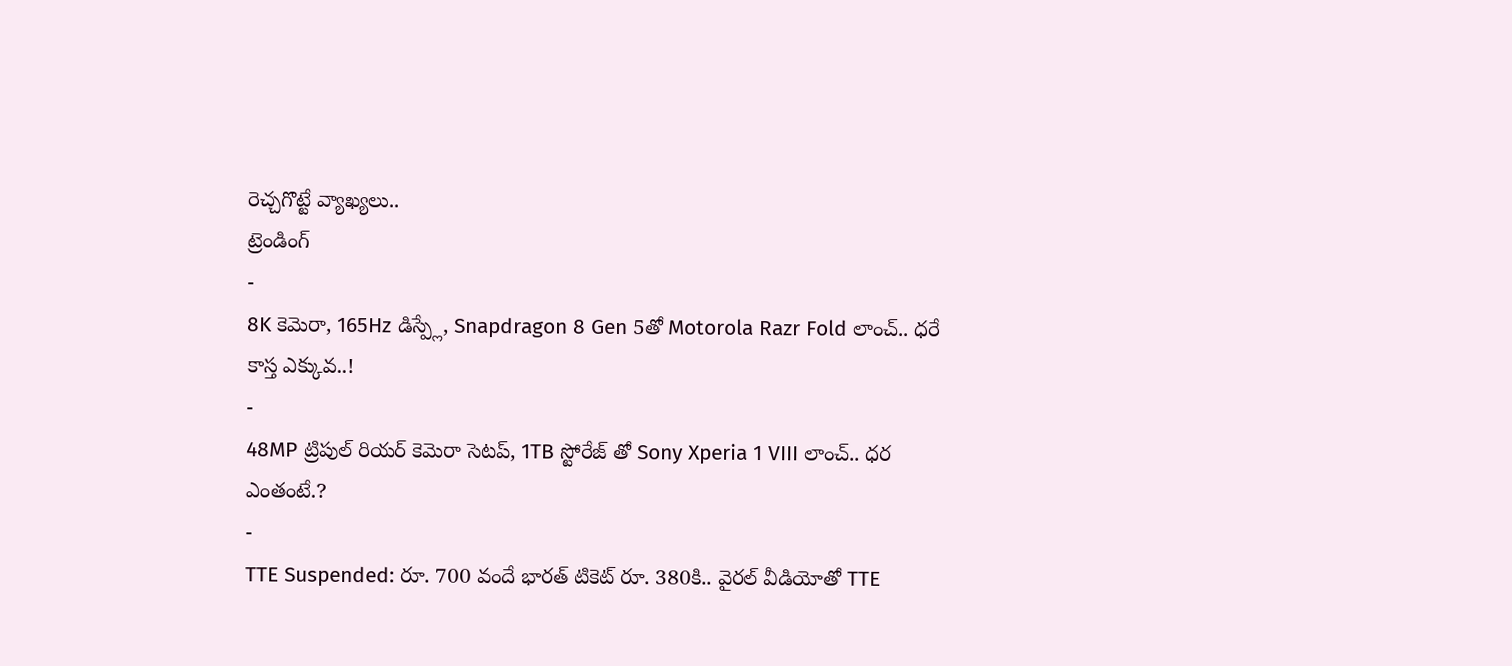రెచ్చగొట్టే వ్యాఖ్యలు..
ట్రెండింగ్
-
8K కెమెరా, 165Hz డిస్ప్లే, Snapdragon 8 Gen 5తో Motorola Razr Fold లాంచ్.. ధరే కాస్త ఎక్కువ..!
-
48MP ట్రిపుల్ రియర్ కెమెరా సెటప్, 1TB స్టోరేజ్ తో Sony Xperia 1 VIII లాంచ్.. ధర ఎంతంటే.?
-
TTE Suspended: రూ. 700 వందే భారత్ టికెట్ రూ. 380కి.. వైరల్ వీడియోతో TTE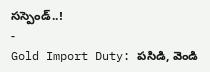సస్పెండ్..!
-
Gold Import Duty: పసిడి, వెండి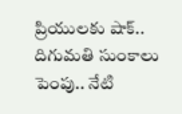ప్రియులకు షాక్.. దిగుమతి సుంకాలు పెంపు.. నేటి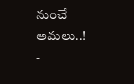నుంచే అమలు..!
-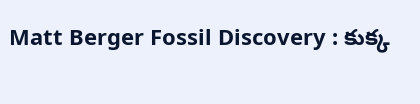Matt Berger Fossil Discovery : కుక్క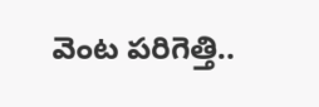వెంట పరిగెత్తి..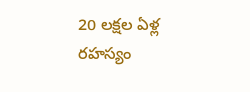20 లక్షల ఏళ్ల రహస్యం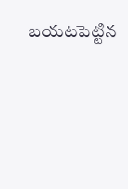బయటపెట్టిన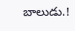బాలుడు.!